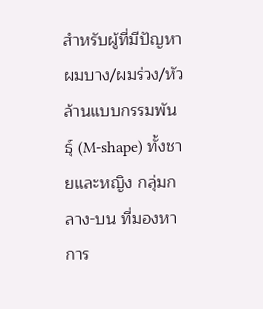สำหรับผู้ที่มีปัญหาผมบาง/ผมร่วง/หัวล้านแบบกรรมพันธุ์ (M-shape) ทั้งชายและหญิง กลุ่มกลาง-บน ที่มองหาการ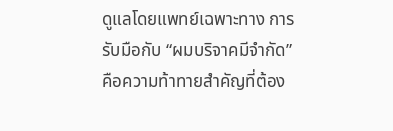ดูแลโดยแพทย์เฉพาะทาง การรับมือกับ “ผมบริจาคมีจำกัด” คือความท้าทายสำคัญที่ต้อง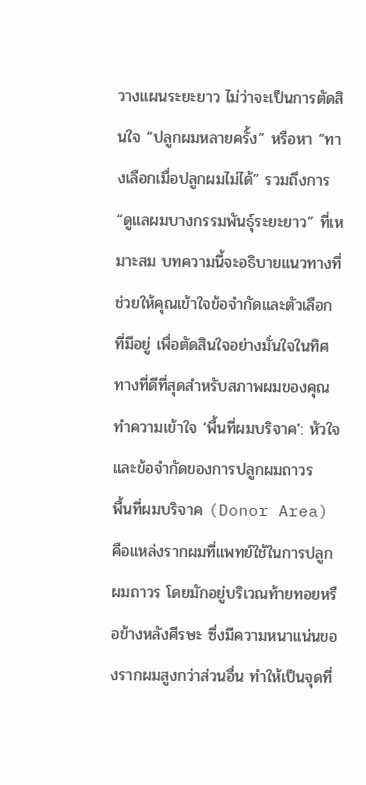วางแผนระยะยาว ไม่ว่าจะเป็นการตัดสินใจ “ปลูกผมหลายครั้ง” หรือหา “ทางเลือกเมื่อปลูกผมไม่ได้” รวมถึงการ “ดูแลผมบางกรรมพันธุ์ระยะยาว” ที่เหมาะสม บทความนี้จะอธิบายแนวทางที่ช่วยให้คุณเข้าใจข้อจำกัดและตัวเลือกที่มีอยู่ เพื่อตัดสินใจอย่างมั่นใจในทิศทางที่ดีที่สุดสำหรับสภาพผมของคุณ
ทำความเข้าใจ ‘พื้นที่ผมบริจาค’: หัวใจและข้อจำกัดของการปลูกผมถาวร
พื้นที่ผมบริจาค (Donor Area) คือแหล่งรากผมที่แพทย์ใช้ในการปลูกผมถาวร โดยมักอยู่บริเวณท้ายทอยหรือข้างหลังศีรษะ ซึ่งมีความหนาแน่นของรากผมสูงกว่าส่วนอื่น ทำให้เป็นจุดที่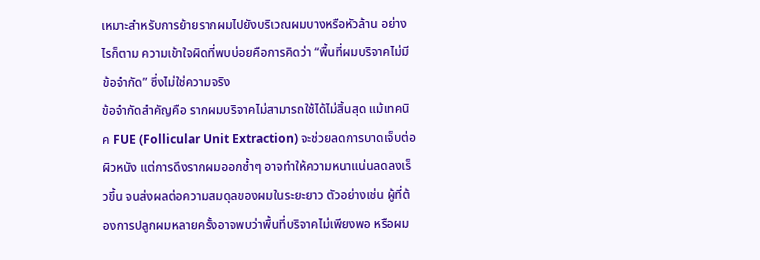เหมาะสำหรับการย้ายรากผมไปยังบริเวณผมบางหรือหัวล้าน อย่างไรก็ตาม ความเข้าใจผิดที่พบบ่อยคือการคิดว่า “พื้นที่ผมบริจาคไม่มีข้อจำกัด” ซึ่งไม่ใช่ความจริง
ข้อจำกัดสำคัญคือ รากผมบริจาคไม่สามารถใช้ได้ไม่สิ้นสุด แม้เทคนิค FUE (Follicular Unit Extraction) จะช่วยลดการบาดเจ็บต่อผิวหนัง แต่การดึงรากผมออกซ้ำๆ อาจทำให้ความหนาแน่นลดลงเร็วขึ้น จนส่งผลต่อความสมดุลของผมในระยะยาว ตัวอย่างเช่น ผู้ที่ต้องการปลูกผมหลายครั้งอาจพบว่าพื้นที่บริจาคไม่เพียงพอ หรือผม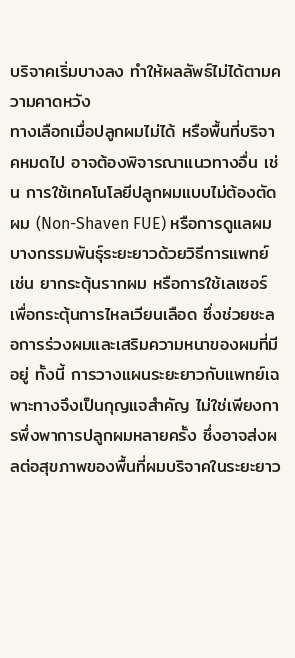บริจาคเริ่มบางลง ทำให้ผลลัพธ์ไม่ได้ตามความคาดหวัง
ทางเลือกเมื่อปลูกผมไม่ได้ หรือพื้นที่บริจาคหมดไป อาจต้องพิจารณาแนวทางอื่น เช่น การใช้เทคโนโลยีปลูกผมแบบไม่ต้องตัดผม (Non-Shaven FUE) หรือการดูแลผมบางกรรมพันธุ์ระยะยาวด้วยวิธีการแพทย์ เช่น ยากระตุ้นรากผม หรือการใช้เลเซอร์เพื่อกระตุ้นการไหลเวียนเลือด ซึ่งช่วยชะลอการร่วงผมและเสริมความหนาของผมที่มีอยู่ ทั้งนี้ การวางแผนระยะยาวกับแพทย์เฉพาะทางจึงเป็นกุญแจสำคัญ ไม่ใช่เพียงการพึ่งพาการปลูกผมหลายครั้ง ซึ่งอาจส่งผลต่อสุขภาพของพื้นที่ผมบริจาคในระยะยาว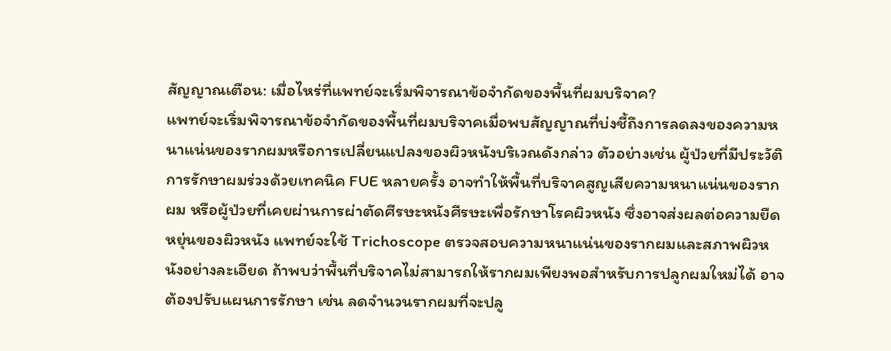สัญญาณเตือน: เมื่อไหร่ที่แพทย์จะเริ่มพิจารณาข้อจำกัดของพื้นที่ผมบริจาค?
แพทย์จะเริ่มพิจารณาข้อจำกัดของพื้นที่ผมบริจาคเมื่อพบสัญญาณที่บ่งชี้ถึงการลดลงของความหนาแน่นของรากผมหรือการเปลี่ยนแปลงของผิวหนังบริเวณดังกล่าว ตัวอย่างเช่น ผู้ป่วยที่มีประวัติการรักษาผมร่วงด้วยเทคนิค FUE หลายครั้ง อาจทำให้พื้นที่บริจาคสูญเสียความหนาแน่นของรากผม หรือผู้ป่วยที่เคยผ่านการผ่าตัดศีรษะหนังศีรษะเพื่อรักษาโรคผิวหนัง ซึ่งอาจส่งผลต่อความยืดหยุ่นของผิวหนัง แพทย์จะใช้ Trichoscope ตรวจสอบความหนาแน่นของรากผมและสภาพผิวหนังอย่างละเอียด ถ้าพบว่าพื้นที่บริจาคไม่สามารถให้รากผมเพียงพอสำหรับการปลูกผมใหม่ได้ อาจต้องปรับแผนการรักษา เช่น ลดจำนวนรากผมที่จะปลู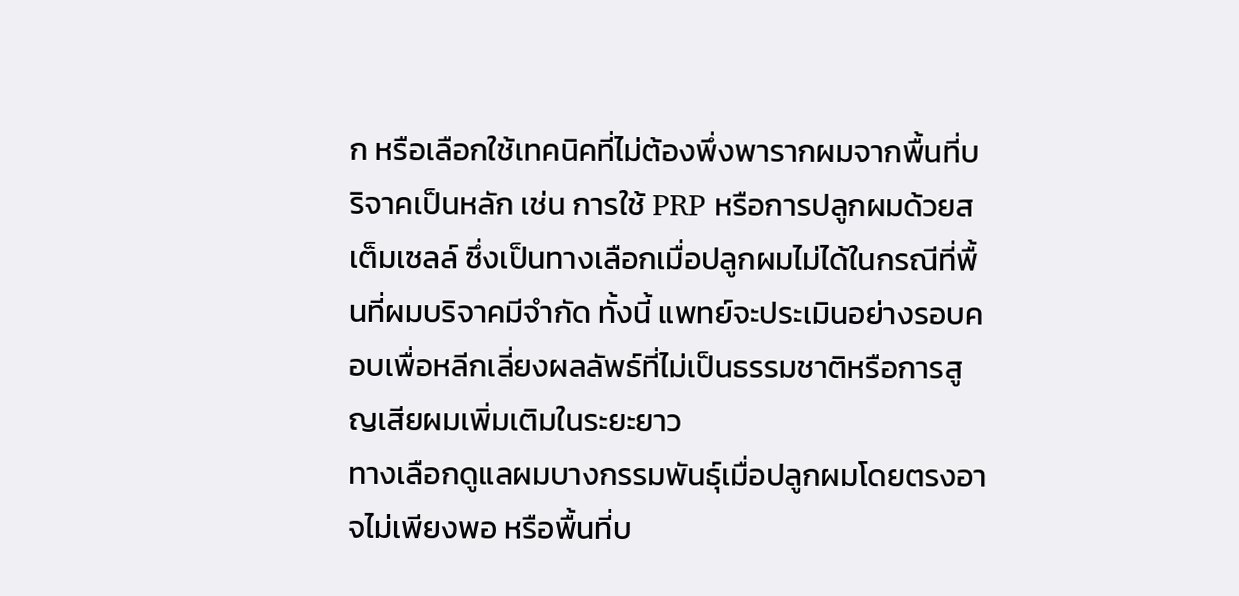ก หรือเลือกใช้เทคนิคที่ไม่ต้องพึ่งพารากผมจากพื้นที่บริจาคเป็นหลัก เช่น การใช้ PRP หรือการปลูกผมด้วยสเต็มเซลล์ ซึ่งเป็นทางเลือกเมื่อปลูกผมไม่ได้ในกรณีที่พื้นที่ผมบริจาคมีจำกัด ทั้งนี้ แพทย์จะประเมินอย่างรอบคอบเพื่อหลีกเลี่ยงผลลัพธ์ที่ไม่เป็นธรรมชาติหรือการสูญเสียผมเพิ่มเติมในระยะยาว
ทางเลือกดูแลผมบางกรรมพันธุ์เมื่อปลูกผมโดยตรงอาจไม่เพียงพอ หรือพื้นที่บ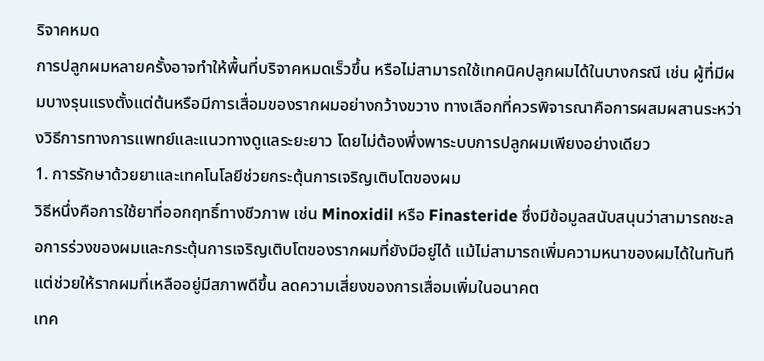ริจาคหมด
การปลูกผมหลายครั้งอาจทำให้พื้นที่บริจาคหมดเร็วขึ้น หรือไม่สามารถใช้เทคนิคปลูกผมได้ในบางกรณี เช่น ผู้ที่มีผมบางรุนแรงตั้งแต่ต้นหรือมีการเสื่อมของรากผมอย่างกว้างขวาง ทางเลือกที่ควรพิจารณาคือการผสมผสานระหว่างวิธีการทางการแพทย์และแนวทางดูแลระยะยาว โดยไม่ต้องพึ่งพาระบบการปลูกผมเพียงอย่างเดียว
1. การรักษาด้วยยาและเทคโนโลยีช่วยกระตุ้นการเจริญเติบโตของผม
วิธีหนึ่งคือการใช้ยาที่ออกฤทธิ์ทางชีวภาพ เช่น Minoxidil หรือ Finasteride ซึ่งมีข้อมูลสนับสนุนว่าสามารถชะลอการร่วงของผมและกระตุ้นการเจริญเติบโตของรากผมที่ยังมีอยู่ได้ แม้ไม่สามารถเพิ่มความหนาของผมได้ในทันที แต่ช่วยให้รากผมที่เหลืออยู่มีสภาพดีขึ้น ลดความเสี่ยงของการเสื่อมเพิ่มในอนาคต
เทค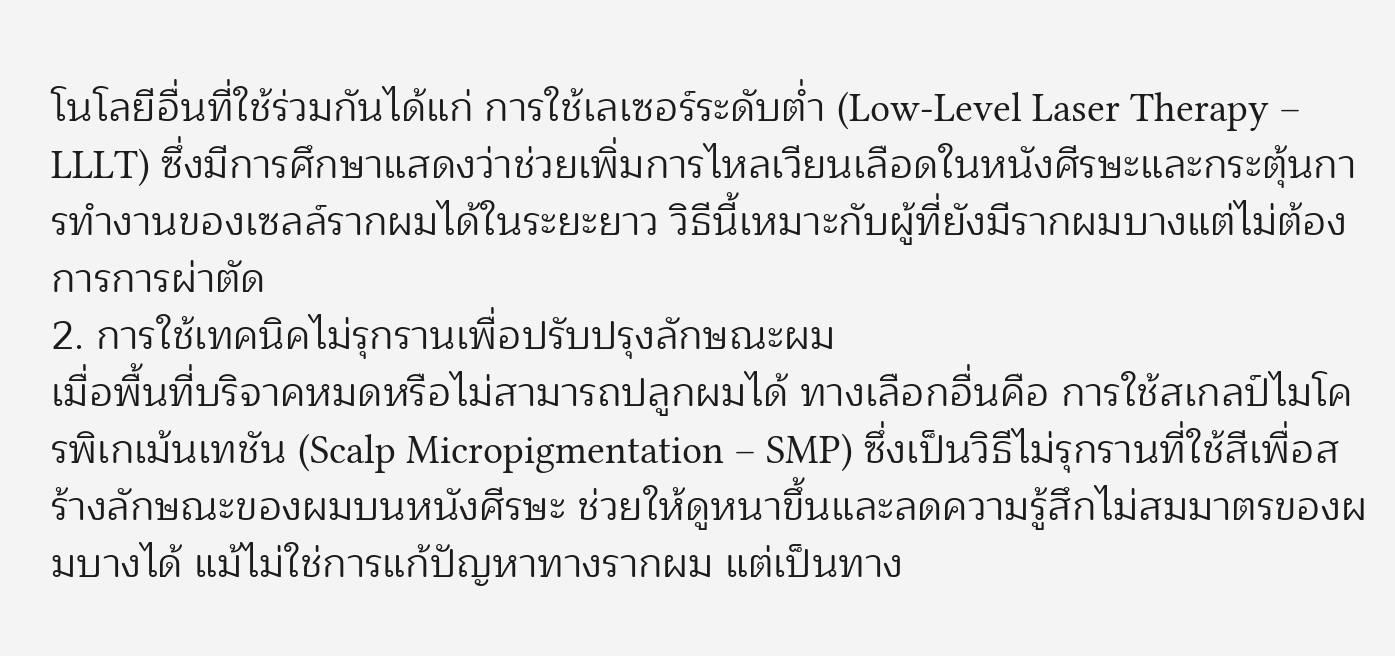โนโลยีอื่นที่ใช้ร่วมกันได้แก่ การใช้เลเซอร์ระดับต่ำ (Low-Level Laser Therapy – LLLT) ซึ่งมีการศึกษาแสดงว่าช่วยเพิ่มการไหลเวียนเลือดในหนังศีรษะและกระตุ้นการทำงานของเซลล์รากผมได้ในระยะยาว วิธีนี้เหมาะกับผู้ที่ยังมีรากผมบางแต่ไม่ต้องการการผ่าตัด
2. การใช้เทคนิคไม่รุกรานเพื่อปรับปรุงลักษณะผม
เมื่อพื้นที่บริจาคหมดหรือไม่สามารถปลูกผมได้ ทางเลือกอื่นคือ การใช้สเกลป์ไมโครพิเกเม้นเทชัน (Scalp Micropigmentation – SMP) ซึ่งเป็นวิธีไม่รุกรานที่ใช้สีเพื่อสร้างลักษณะของผมบนหนังศีรษะ ช่วยให้ดูหนาขึ้นและลดความรู้สึกไม่สมมาตรของผมบางได้ แม้ไม่ใช่การแก้ปัญหาทางรากผม แต่เป็นทาง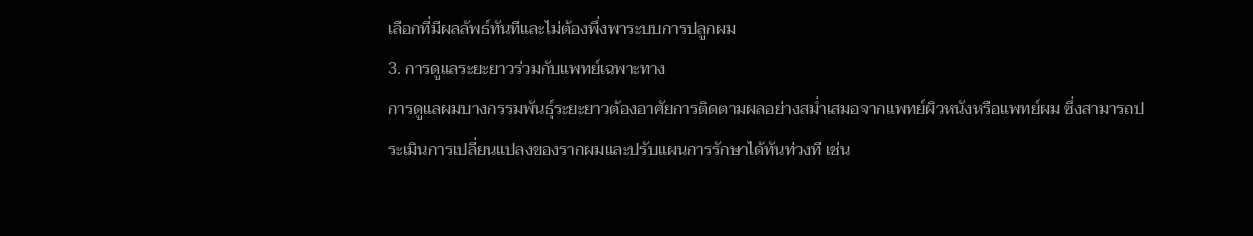เลือกที่มีผลลัพธ์ทันทีและไม่ต้องพึ่งพาระบบการปลูกผม
3. การดูแลระยะยาวร่วมกับแพทย์เฉพาะทาง
การดูแลผมบางกรรมพันธุ์ระยะยาวต้องอาศัยการติดตามผลอย่างสม่ำเสมอจากแพทย์ผิวหนังหรือแพทย์ผม ซึ่งสามารถประเมินการเปลี่ยนแปลงของรากผมและปรับแผนการรักษาได้ทันท่วงที เช่น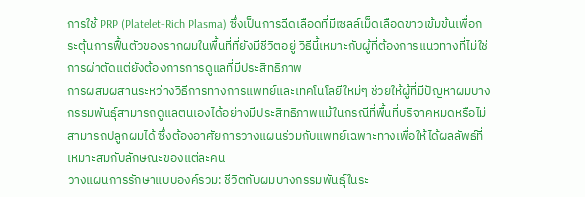การใช้ PRP (Platelet-Rich Plasma) ซึ่งเป็นการฉีดเลือดที่มีเซลล์เม็ดเลือดขาวเข้มข้นเพื่อกระตุ้นการฟื้นตัวของรากผมในพื้นที่ที่ยังมีชีวิตอยู่ วิธีนี้เหมาะกับผู้ที่ต้องการแนวทางที่ไม่ใช่การผ่าตัดแต่ยังต้องการการดูแลที่มีประสิทธิภาพ
การผสมผสานระหว่างวิธีการทางการแพทย์และเทคโนโลยีใหม่ๆ ช่วยให้ผู้ที่มีปัญหาผมบางกรรมพันธุ์สามารถดูแลตนเองได้อย่างมีประสิทธิภาพแม้ในกรณีที่พื้นที่บริจาคหมดหรือไม่สามารถปลูกผมได้ ซึ่งต้องอาศัยการวางแผนร่วมกับแพทย์เฉพาะทางเพื่อให้ได้ผลลัพธ์ที่เหมาะสมกับลักษณะของแต่ละคน
วางแผนการรักษาแบบองค์รวม: ชีวิตกับผมบางกรรมพันธุ์ในระ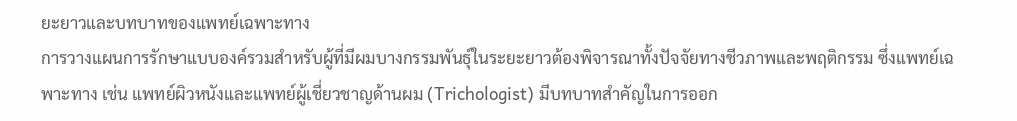ยะยาวและบทบาทของแพทย์เฉพาะทาง
การวางแผนการรักษาแบบองค์รวมสำหรับผู้ที่มีผมบางกรรมพันธุ์ในระยะยาวต้องพิจารณาทั้งปัจจัยทางชีวภาพและพฤติกรรม ซึ่งแพทย์เฉพาะทาง เช่น แพทย์ผิวหนังและแพทย์ผู้เชี่ยวชาญด้านผม (Trichologist) มีบทบาทสำคัญในการออก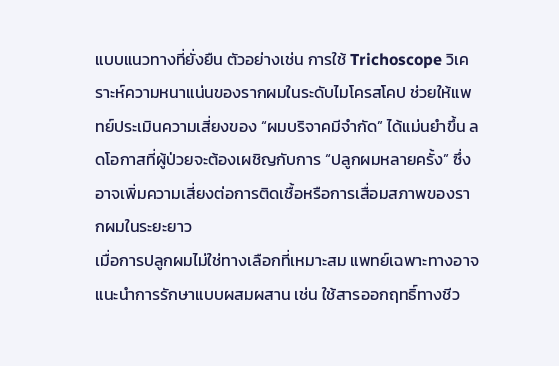แบบแนวทางที่ยั่งยืน ตัวอย่างเช่น การใช้ Trichoscope วิเคราะห์ความหนาแน่นของรากผมในระดับไมโครสโคป ช่วยให้แพทย์ประเมินความเสี่ยงของ “ผมบริจาคมีจำกัด” ได้แม่นยำขึ้น ลดโอกาสที่ผู้ป่วยจะต้องเผชิญกับการ “ปลูกผมหลายครั้ง” ซึ่งอาจเพิ่มความเสี่ยงต่อการติดเชื้อหรือการเสื่อมสภาพของรากผมในระยะยาว
เมื่อการปลูกผมไม่ใช่ทางเลือกที่เหมาะสม แพทย์เฉพาะทางอาจแนะนำการรักษาแบบผสมผสาน เช่น ใช้สารออกฤทธิ์ทางชีว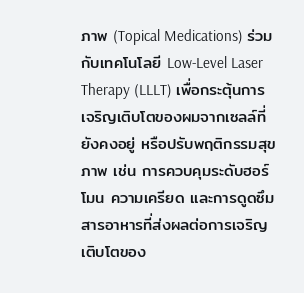ภาพ (Topical Medications) ร่วมกับเทคโนโลยี Low-Level Laser Therapy (LLLT) เพื่อกระตุ้นการเจริญเติบโตของผมจากเซลล์ที่ยังคงอยู่ หรือปรับพฤติกรรมสุขภาพ เช่น การควบคุมระดับฮอร์โมน ความเครียด และการดูดซึมสารอาหารที่ส่งผลต่อการเจริญเติบโตของ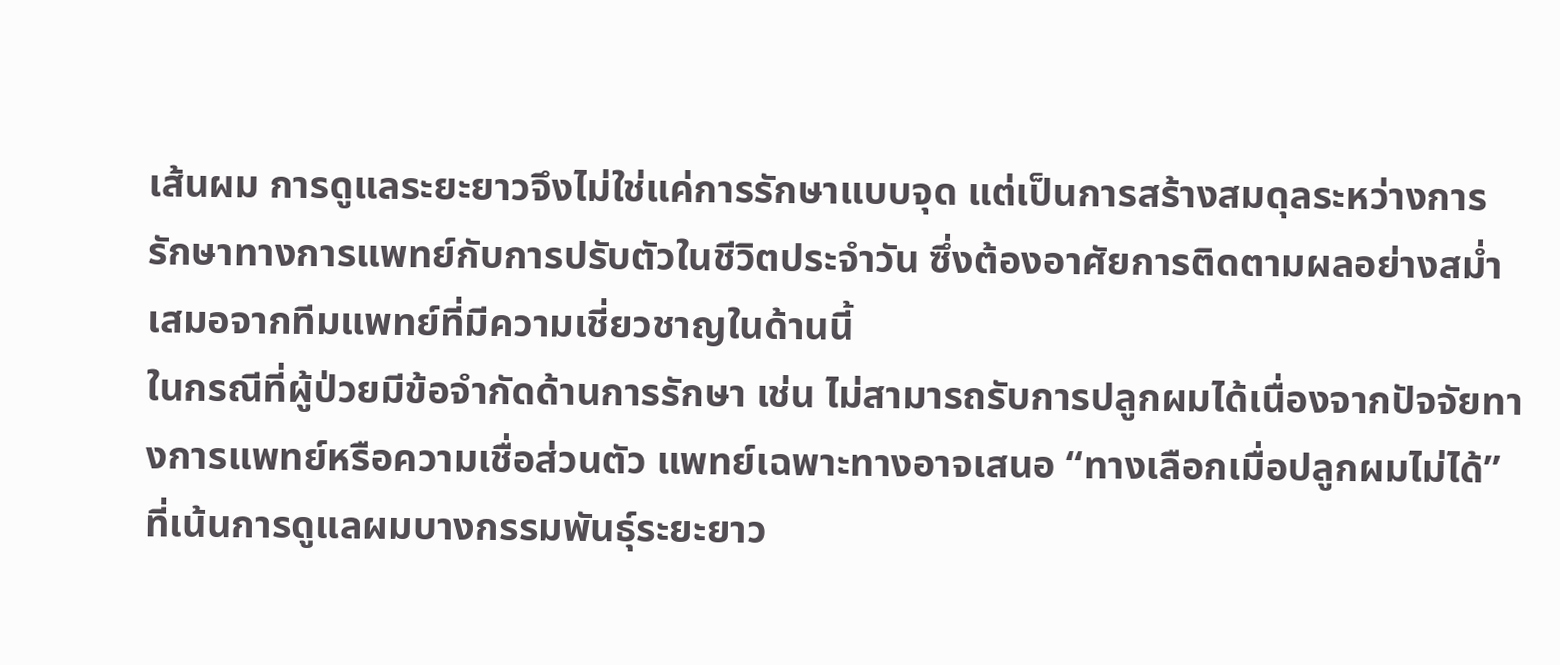เส้นผม การดูแลระยะยาวจึงไม่ใช่แค่การรักษาแบบจุด แต่เป็นการสร้างสมดุลระหว่างการรักษาทางการแพทย์กับการปรับตัวในชีวิตประจำวัน ซึ่งต้องอาศัยการติดตามผลอย่างสม่ำเสมอจากทีมแพทย์ที่มีความเชี่ยวชาญในด้านนี้
ในกรณีที่ผู้ป่วยมีข้อจำกัดด้านการรักษา เช่น ไม่สามารถรับการปลูกผมได้เนื่องจากปัจจัยทางการแพทย์หรือความเชื่อส่วนตัว แพทย์เฉพาะทางอาจเสนอ “ทางเลือกเมื่อปลูกผมไม่ได้” ที่เน้นการดูแลผมบางกรรมพันธุ์ระยะยาว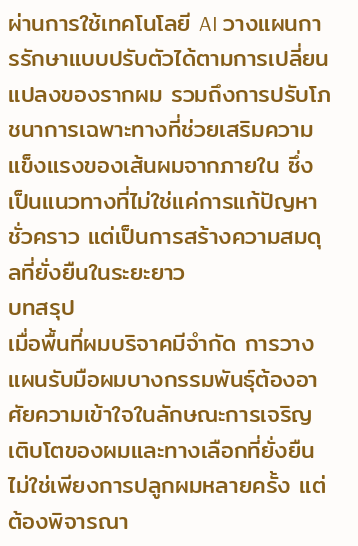ผ่านการใช้เทคโนโลยี AI วางแผนการรักษาแบบปรับตัวได้ตามการเปลี่ยนแปลงของรากผม รวมถึงการปรับโภชนาการเฉพาะทางที่ช่วยเสริมความแข็งแรงของเส้นผมจากภายใน ซึ่งเป็นแนวทางที่ไม่ใช่แค่การแก้ปัญหาชั่วคราว แต่เป็นการสร้างความสมดุลที่ยั่งยืนในระยะยาว
บทสรุป
เมื่อพื้นที่ผมบริจาคมีจำกัด การวางแผนรับมือผมบางกรรมพันธุ์ต้องอาศัยความเข้าใจในลักษณะการเจริญเติบโตของผมและทางเลือกที่ยั่งยืน ไม่ใช่เพียงการปลูกผมหลายครั้ง แต่ต้องพิจารณา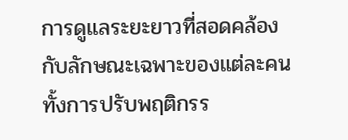การดูแลระยะยาวที่สอดคล้องกับลักษณะเฉพาะของแต่ละคน ทั้งการปรับพฤติกรร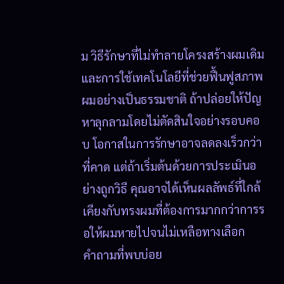ม วิธีรักษาที่ไม่ทำลายโครงสร้างผมเดิม และการใช้เทคโนโลยีที่ช่วยฟื้นฟูสภาพผมอย่างเป็นธรรมชาติ ถ้าปล่อยให้ปัญหาลุกลามโดยไม่ตัดสินใจอย่างรอบคอบ โอกาสในการรักษาอาจลดลงเร็วกว่าที่คาด แต่ถ้าเริ่มต้นด้วยการประเมินอย่างถูกวิธี คุณอาจได้เห็นผลลัพธ์ที่ใกล้เคียงกับทรงผมที่ต้องการมากกว่าการรอให้ผมหายไปจนไม่เหลือทางเลือก
คำถามที่พบบ่อย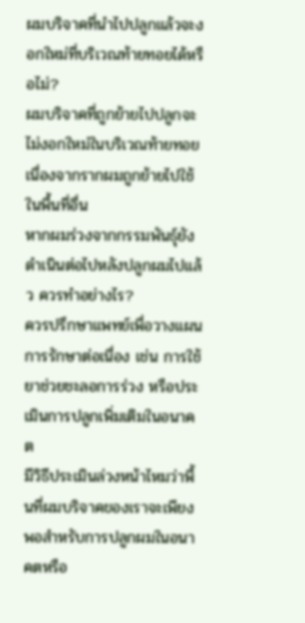ผมบริจาคที่นำไปปลูกแล้วจะงอกใหม่ที่บริเวณท้ายทอยได้หรือไม่?
ผมบริจาคที่ถูกย้ายไปปลูกจะไม่งอกใหม่ในบริเวณท้ายทอย เนื่องจากรากผมถูกย้ายไปใช้ในพื้นที่อื่น
หากผมร่วงจากกรรมพันธุ์ยังดำเนินต่อไปหลังปลูกผมไปแล้ว ควรทำอย่างไร?
ควรปรึกษาแพทย์เพื่อวางแผนการรักษาต่อเนื่อง เช่น การใช้ยาช่วยชะลอการร่วง หรือประเมินการปลูกเพิ่มเติมในอนาคต
มีวิธีประเมินล่วงหน้าไหมว่าพื้นที่ผมบริจาคของเราจะเพียงพอสำหรับการปลูกผมในอนาคตหรือ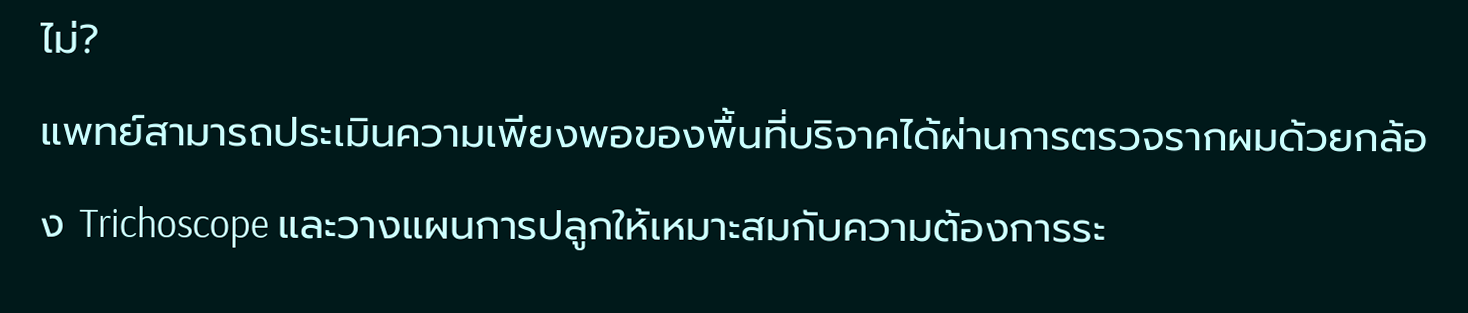ไม่?
แพทย์สามารถประเมินความเพียงพอของพื้นที่บริจาคได้ผ่านการตรวจรากผมด้วยกล้อง Trichoscope และวางแผนการปลูกให้เหมาะสมกับความต้องการระ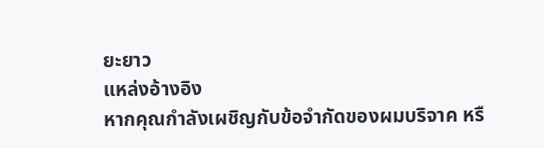ยะยาว
แหล่งอ้างอิง
หากคุณกำลังเผชิญกับข้อจำกัดของผมบริจาค หรื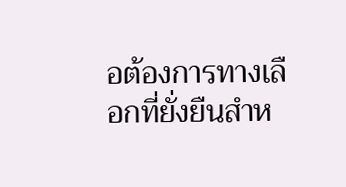อต้องการทางเลือกที่ยั่งยืนสำห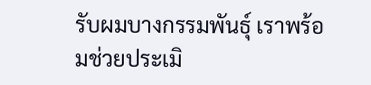รับผมบางกรรมพันธุ์ เราพร้อมช่วยประเมิ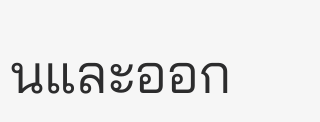นและออก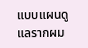แบบแผนดูแลรากผม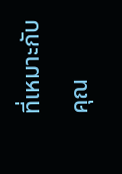ที่เหมาะกับคุณ